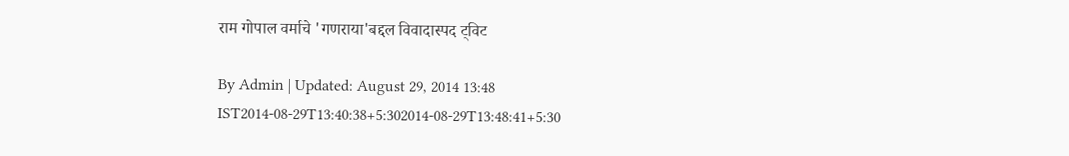राम गोपाल वर्माचे 'गणराया'बद्दल विवादास्पद ट्विट

By Admin | Updated: August 29, 2014 13:48 IST2014-08-29T13:40:38+5:302014-08-29T13:48:41+5:30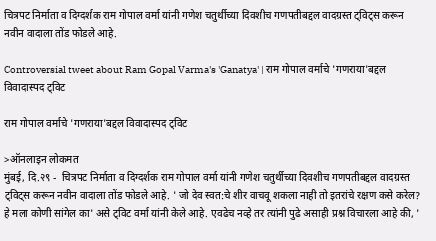चित्रपट निर्माता व दिग्दर्शक राम गोपाल वर्मा यांनी गणेश चतुर्थीच्या दिवशीच गणपतीबद्दल वादग्रस्त ट्विट्स करून नवीन वादाला तोंड फोडले आहे.

Controversial tweet about Ram Gopal Varma's 'Ganatya' | राम गोपाल वर्माचे 'गणराया'बद्दल विवादास्पद ट्विट

राम गोपाल वर्माचे 'गणराया'बद्दल विवादास्पद ट्विट

>ऑनलाइन लोकमत
मुंबई, दि.२९ -  चित्रपट निर्माता व दिग्दर्शक राम गोपाल वर्मा यांनी गणेश चतुर्थीच्या दिवशीच गणपतीबद्दल वादग्रस्त ट्विट्स करून नवीन वादाला तोंड फोडले आहे. ' जो देव स्वत:चे शीर वाचवू शकला नाही तो इतरांचे रक्षण कसे करेल? हे मला कोणी सांगेल का' असे ट्विट वर्मा यांनी केले आहे. एवढेच नव्हे तर त्यांनी पुढे असाही प्रश्न विचारला आहे की, '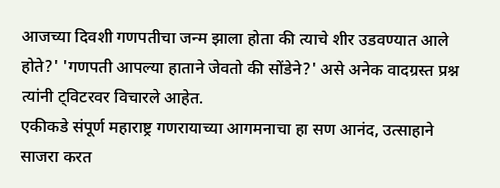आजच्या दिवशी गणपतीचा जन्म झाला होता की त्याचे शीर उडवण्यात आले होते?' 'गणपती आपल्या हाताने जेवतो की सोंडेने?' असे अनेक वादग्रस्त प्रश्न त्यांनी ट्विटरवर विचारले आहेत.
एकीकडे संपूर्ण महाराष्ट्र गणरायाच्या आगमनाचा हा सण आनंद, उत्साहाने साजरा करत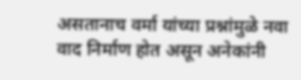असतानाच वर्मा यांच्या प्रश्नांमुळे नवा वाद निर्माण होत असून अनेकांनी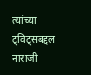त्यांच्या ट्विट्‌सबद्दल नाराजी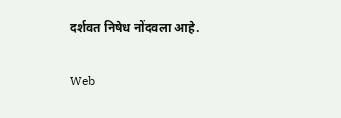दर्शवत निषेध नोंदवला आहे.

Web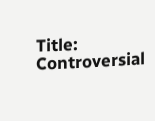Title: Controversial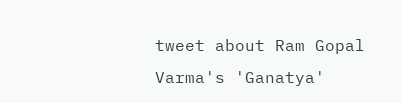tweet about Ram Gopal Varma's 'Ganatya'